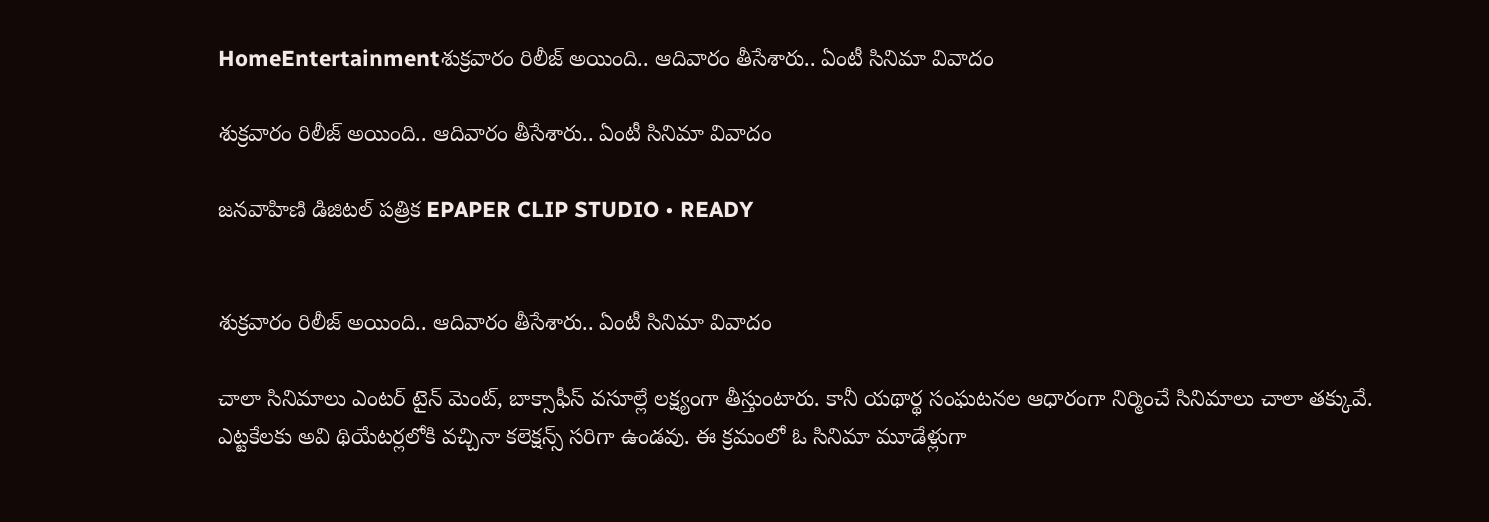HomeEntertainmentశుక్రవారం రిలీజ్ అయింది.. ఆదివారం తీసేశారు.. ఏంటీ సినిమా వివాదం

శుక్రవారం రిలీజ్ అయింది.. ఆదివారం తీసేశారు.. ఏంటీ సినిమా వివాదం

జనవాహిణి డిజిటల్ పత్రిక EPAPER CLIP STUDIO • READY


శుక్రవారం రిలీజ్ అయింది.. ఆదివారం తీసేశారు.. ఏంటీ సినిమా వివాదం

చాలా సినిమాలు ఎంటర్ టైన్ మెంట్, బాక్సాఫీస్ వసూల్లే లక్ష్యంగా తీస్తుంటారు. కానీ యథార్థ సంఘటనల ఆధారంగా నిర్మించే సినిమాలు చాలా తక్కువే. ఎట్టకేలకు అవి థియేటర్లలోకి వచ్చినా కలెక్షన్స్ సరిగా ఉండవు. ఈ క్రమంలో ఓ సినిమా మూడేళ్లుగా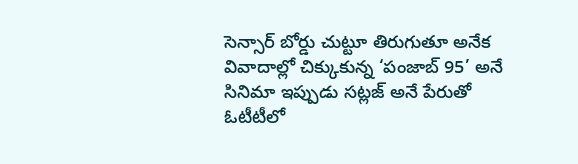సెన్సార్ బోర్డు చుట్టూ తిరుగుతూ అనేక వివాదాల్లో చిక్కుకున్న ‘పంజాబ్ 95’ అనే సినిమా ఇప్పుడు సట్లజ్ అనే పేరుతో ఓటీటీలో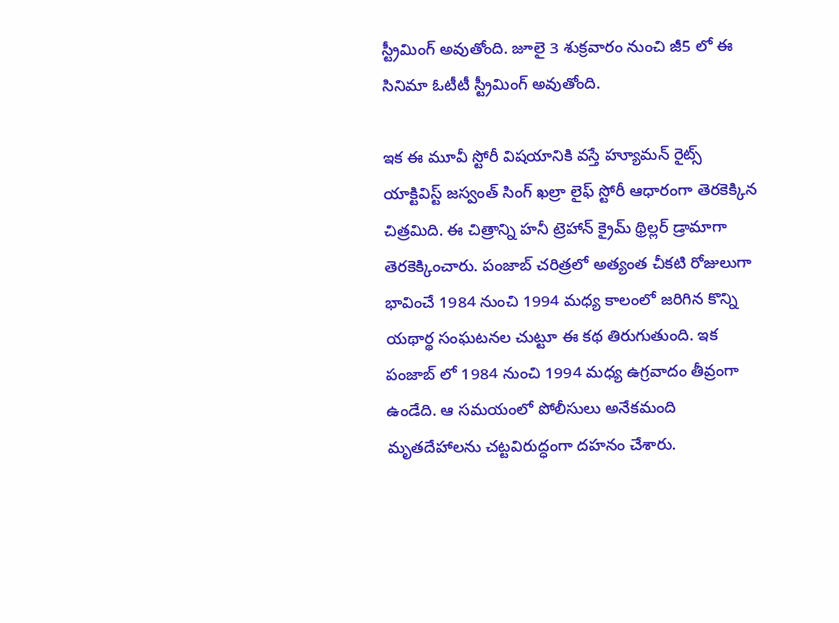స్ట్రీమింగ్ అవుతోంది. జూలై 3 శుక్రవారం నుంచి జీ5 లో ఈ సినిమా ఓటీటీ స్ట్రీమింగ్ అవుతోంది.

ఇక ఈ మూవీ స్టోరీ విషయానికి వస్తే హ్యూమన్ రైట్స్ యాక్టివిస్ట్ జస్వంత్ సింగ్ ఖల్రా లైఫ్ స్టోరీ ఆధారంగా తెరకెక్కిన చిత్రమిది. ఈ చిత్రాన్ని హనీ ట్రెహాన్ క్రైమ్ థ్రిల్లర్ డ్రామాగా తెరకెక్కించారు. పంజాబ్ చరిత్రలో అత్యంత చీకటి రోజులుగా భావించే 1984 నుంచి 1994 మధ్య కాలంలో జరిగిన కొన్ని యథార్థ సంఘటనల చుట్టూ ఈ కథ తిరుగుతుంది. ఇక పంజాబ్ లో 1984 నుంచి 1994 మధ్య ఉగ్రవాదం తీవ్రంగా ఉండేది. ఆ సమయంలో పోలీసులు అనేకమంది మృతదేహాలను చట్టవిరుద్ధంగా దహనం చేశారు.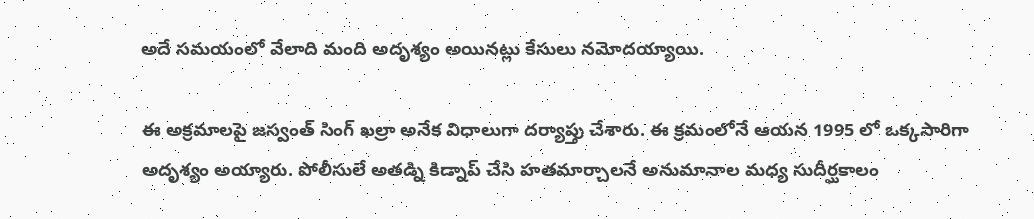అదే సమయంలో వేలాది మంది అదృశ్యం అయినట్లు కేసులు నమోదయ్యాయి.

ఈ అక్రమాలపై జస్వంత్ సింగ్ ఖల్రా అనేక విధాలుగా దర్యాప్తు చేశారు. ఈ క్రమంలోనే ఆయన 1995 లో ఒక్కసారిగా అదృశ్యం అయ్యారు. పోలీసులే అతడ్ని కిడ్నాప్ చేసి హతమార్చాలనే అనుమానాల మధ్య సుదీర్ఘకాలం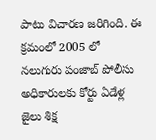పాటు విచారణ జరిగింది. ఈ క్రమంలో 2005 లో నలుగురు పంజాబ్ పోలీసు అధికారులకు కోర్టు ఏడేళ్ల జైలు శిక్ష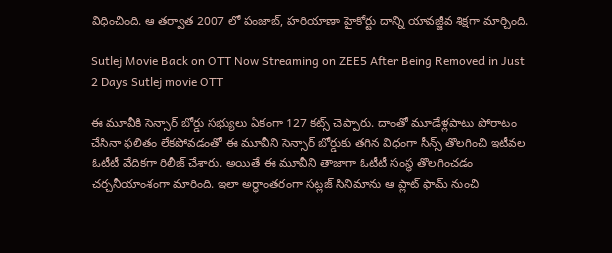విధించింది. ఆ తర్వాత 2007 లో పంజాబ్, హరియాణా హైకోర్టు దాన్ని యావజ్జీవ శిక్షగా మార్చింది.

Sutlej Movie Back on OTT Now Streaming on ZEE5 After Being Removed in Just 2 Days Sutlej movie OTT

ఈ మూవీకి సెన్సార్ బోర్డు సభ్యులు ఏకంగా 127 కట్స్ చెప్పారు. దాంతో మూడేళ్లపాటు పోరాటం చేసినా ఫలితం లేకపోవడంతో ఈ మూవీని సెన్సార్ బోర్డుకు తగిన విధంగా సీన్స్ తొలగించి ఇటీవల ఓటీటీ వేదికగా రిలీజ్ చేశారు. అయితే ఈ మూవీని తాజాగా ఓటీటీ సంస్థ తొలగించడం చర్చనీయాంశంగా మారింది. ఇలా అర్ధాంతరంగా సట్లజ్ సినిమాను ఆ ప్లాట్ ఫామ్ నుంచి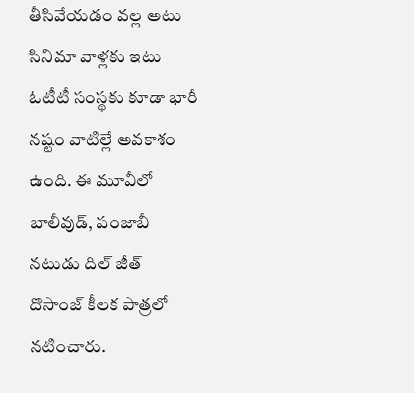తీసివేయడం వల్ల అటు సినిమా వాళ్లకు ఇటు ఓటీటీ సంస్థకు కూడా భారీ నష్టం వాటిల్లే అవకాశం ఉంది. ఈ మూవీలో బాలీవుడ్, పంజాబీ నటుడు దిల్ జీత్ దొసాంజ్ కీలక పాత్రలో నటించారు.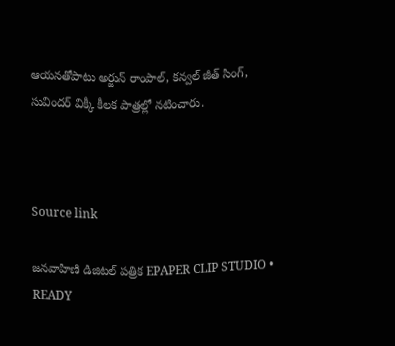ఆయనతోపాటు అర్జున్ రాంపాల్, కన్వల్‌ జీత్ సింగ్, సువిందర్ విక్కీ కీలక పాత్రల్లో నటించారు.



Source link

జనవాహిణి డిజిటల్ పత్రిక EPAPER CLIP STUDIO • READY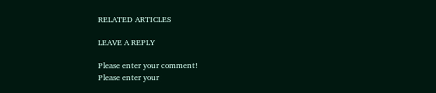RELATED ARTICLES

LEAVE A REPLY

Please enter your comment!
Please enter your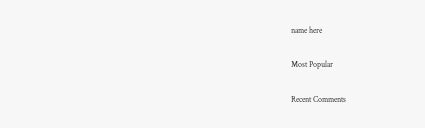name here

Most Popular

Recent Comments